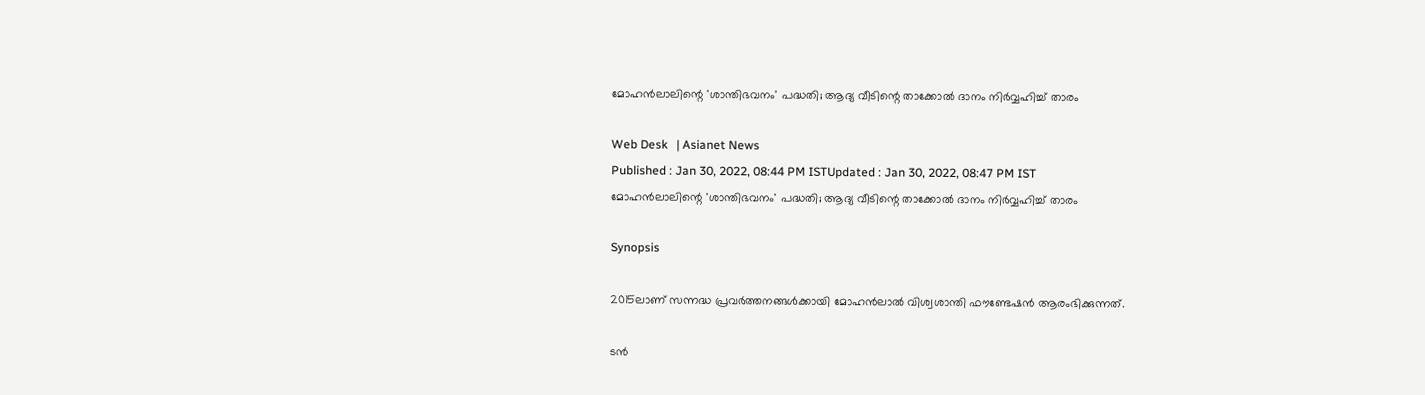മോഹൻലാലിന്റെ 'ശാന്തിഭവനം' പദ്ധതി; ആദ്യ വീടിന്റെ താക്കോൽ ദാനം നിർവ്വഹിച്ച് താരം

Web Desk   | Asianet News
Published : Jan 30, 2022, 08:44 PM ISTUpdated : Jan 30, 2022, 08:47 PM IST
മോഹൻലാലിന്റെ 'ശാന്തിഭവനം' പദ്ധതി; ആദ്യ വീടിന്റെ താക്കോൽ ദാനം നിർവ്വഹിച്ച് താരം

Synopsis

2015ലാണ് സന്നദ്ധ പ്രവർത്തനങ്ങൾക്കായി മോഹൻലാൽ വിശ്വശാന്തി ഫൗണ്ടേഷൻ ആരംഭിക്കുന്നത്.

ടന്‍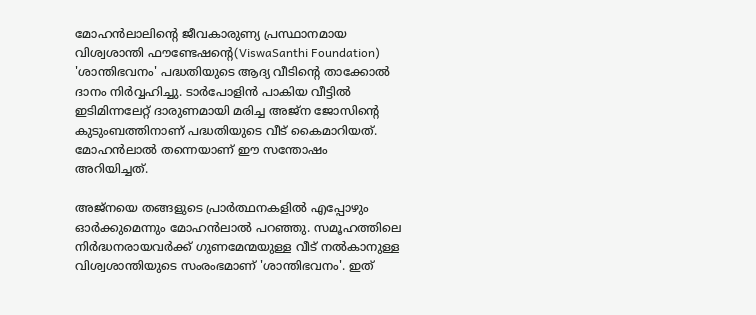മോഹന്‍ലാലിന്റെ ജീവകാരുണ്യ പ്രസ്ഥാനമായ വിശ്വശാന്തി ഫൗണ്ടേഷന്‍റെ(ViswaSanthi Foundation) 'ശാന്തിഭവനം' പദ്ധതിയുടെ ആദ്യ വീടിന്റെ താക്കോൽ ദാനം നിർവ്വഹിച്ചു. ടാർപോളിൻ പാകിയ വീട്ടിൽ ഇടിമിന്നലേറ്റ് ദാരുണമായി മരിച്ച അജ്‌ന ജോസിന്റെ കുടുംബത്തിനാണ് പദ്ധതിയുടെ വീട് കൈമാറിയത്. മോഹൻലാൽ തന്നെയാണ് ഈ സന്തോഷം അറിയിച്ചത്.

അജ്‌നയെ തങ്ങളുടെ പ്രാർത്ഥനകളിൽ എപ്പോഴും ഓർക്കുമെന്നും മോഹൻലാൽ പറഞ്ഞു. സമൂഹത്തിലെ നിർദ്ധനരായവർക്ക് ഗുണമേന്മയുള്ള വീട് നൽകാനുള്ള വിശ്വശാന്തിയുടെ സംരംഭമാണ് 'ശാന്തിഭവനം'. ഇത്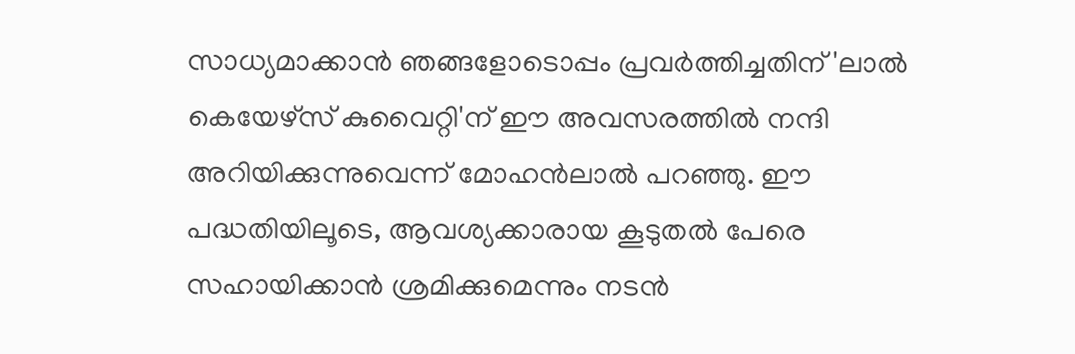സാധ്യമാക്കാൻ ഞങ്ങളോടൊപ്പം പ്രവർത്തിച്ചതിന് 'ലാൽ കെയേഴ്‌സ് കുവൈറ്റി'ന് ഈ അവസരത്തിൽ നന്ദി അറിയിക്കുന്നുവെന്ന് മോഹൻലാൽ പറഞ്ഞു. ഈ പദ്ധതിയിലൂടെ, ആവശ്യക്കാരായ കൂടുതൽ പേരെ സഹായിക്കാൻ ശ്രമിക്കുമെന്നും നടൻ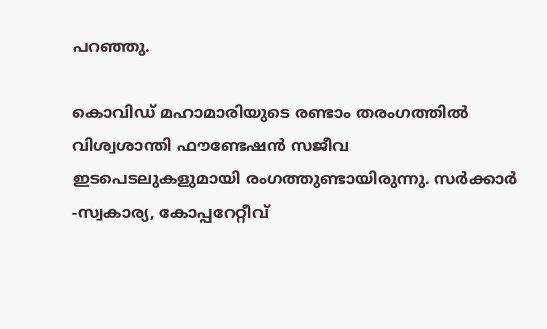പറഞ്ഞു.

കൊവിഡ് മഹാമാരിയുടെ രണ്ടാം തരംഗത്തിൽ വിശ്വശാന്തി ഫൗണ്ടേഷൻ സജീവ ഇടപെടലുകളുമായി രംഗത്തുണ്ടായിരുന്നു. സർക്കാർ -സ്വകാര്യ, കോപ്പറേറ്റീവ്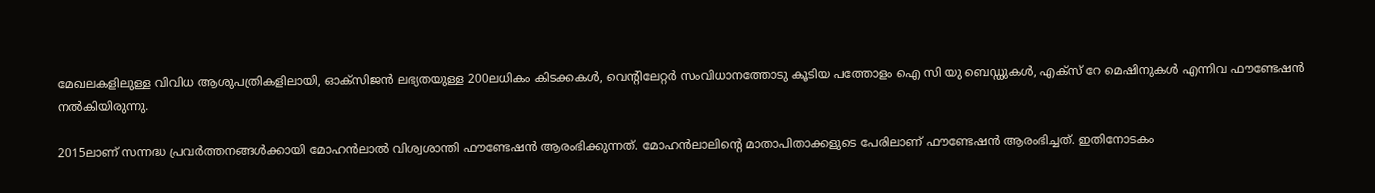മേഖലകളിലുള്ള വിവിധ ആശുപത്രികളിലായി, ഓക്സിജൻ ലഭ്യതയുള്ള 200ലധികം കിടക്കകൾ, വെന്റിലേറ്റർ സംവിധാനത്തോടു കൂടിയ പത്തോളം ഐ സി യു ബെഡ്ഡുകൾ, എക്സ് റേ മെഷിനുകൾ എന്നിവ ഫൗണ്ടേഷൻ നൽകിയിരുന്നു.

2015ലാണ് സന്നദ്ധ പ്രവർത്തനങ്ങൾക്കായി മോഹൻലാൽ വിശ്വശാന്തി ഫൗണ്ടേഷൻ ആരംഭിക്കുന്നത്. മോഹൻലാലിന്റെ മാതാപിതാക്കളുടെ പേരിലാണ് ഫൗണ്ടേഷൻ ആരംഭിച്ചത്. ഇതിനോടകം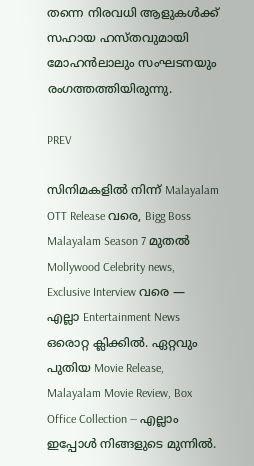തന്നെ നിരവധി ആളുകൾക്ക് സഹായ ഹസ്തവുമായി മോഹൻലാലും സംഘടനയും രംഗത്തത്തിയിരുന്നു.

PREV

സിനിമകളിൽ നിന്ന് Malayalam OTT Release വരെ, Bigg Boss Malayalam Season 7 മുതൽ Mollywood Celebrity news, Exclusive Interview വരെ — എല്ലാ Entertainment News ഒരൊറ്റ ക്ലിക്കിൽ. ഏറ്റവും പുതിയ Movie Release, Malayalam Movie Review, Box Office Collection — എല്ലാം ഇപ്പോൾ നിങ്ങളുടെ മുന്നിൽ.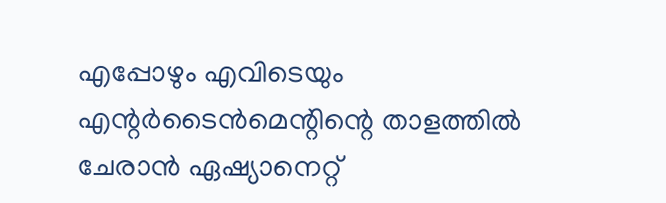എപ്പോഴും എവിടെയും എന്റർടൈൻമെന്റിന്റെ താളത്തിൽ ചേരാൻ ഏഷ്യാനെറ്റ്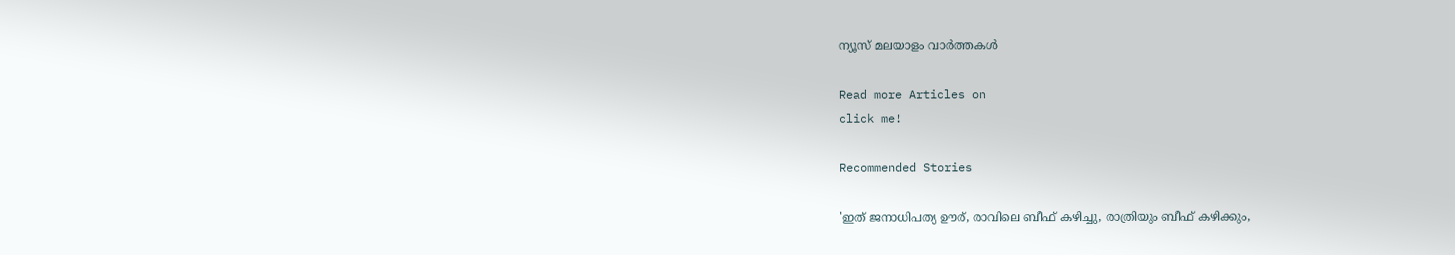ന്യൂസ് മലയാളം വാർത്തകൾ

Read more Articles on
click me!

Recommended Stories

'ഇത് ജനാധിപത്യ ഊര്, രാവിലെ ബീഫ് കഴിച്ചു, രാത്രിയും ബീഫ് കഴിക്കും,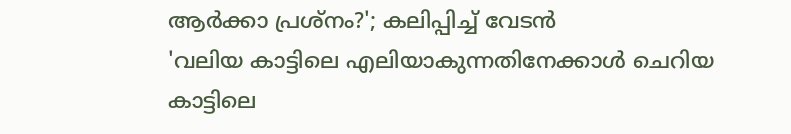ആർക്കാ പ്രശ്നം?'; കലിപ്പിച്ച് വേടൻ
'വലിയ കാട്ടിലെ എലിയാകുന്നതിനേക്കാൾ ചെറിയ കാട്ടിലെ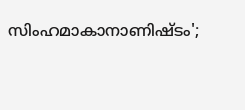സിംഹമാകാനാണിഷ്‍ടം';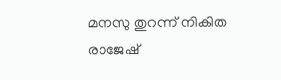മനസു തുറന്ന് നികിത രാജേഷ്